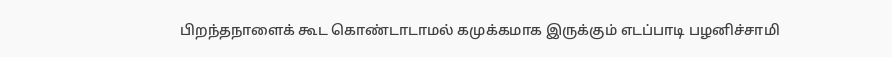பிறந்தநாளைக் கூட கொண்டாடாமல் கமுக்கமாக இருக்கும் எடப்பாடி பழனிச்சாமி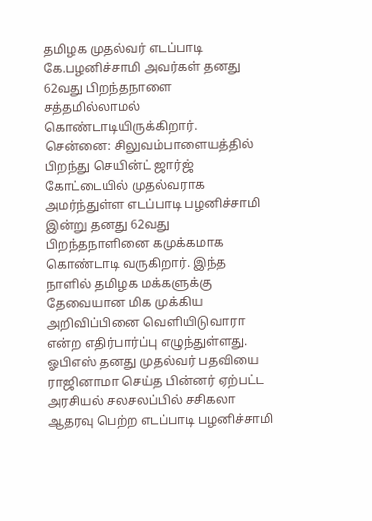தமிழக முதல்வர் எடப்பாடி கே.பழனிச்சாமி அவர்கள் தனது 62வது பிறந்தநாளை சத்தமில்லாமல் கொண்டாடியிருக்கிறார்.
சென்னை: சிலுவம்பாளையத்தில் பிறந்து செயின்ட் ஜார்ஜ் கோட்டையில் முதல்வராக அமர்ந்துள்ள எடப்பாடி பழனிச்சாமி இன்று தனது 62வது பிறந்தநாளினை கமுக்கமாக கொண்டாடி வருகிறார். இந்த நாளில் தமிழக மக்களுக்கு தேவையான மிக முக்கிய அறிவிப்பினை வெளியிடுவாரா என்ற எதிர்பார்ப்பு எழுந்துள்ளது.
ஓபிஎஸ் தனது முதல்வர் பதவியை ராஜினாமா செய்த பின்னர் ஏற்பட்ட அரசியல் சலசலப்பில் சசிகலா ஆதரவு பெற்ற எடப்பாடி பழனிச்சாமி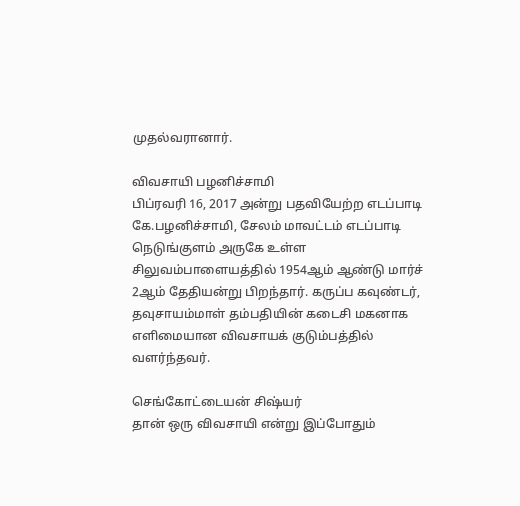முதல்வரானார்.

விவசாயி பழனிச்சாமி
பிப்ரவரி 16, 2017 அன்று பதவியேற்ற எடப்பாடி கே.பழனிச்சாமி, சேலம் மாவட்டம் எடப்பாடி நெடுங்குளம் அருகே உள்ள சிலுவம்பாளையத்தில் 1954ஆம் ஆண்டு மார்ச் 2ஆம் தேதியன்று பிறந்தார். கருப்ப கவுண்டர், தவுசாயம்மாள் தம்பதியின் கடைசி மகனாக எளிமையான விவசாயக் குடும்பத்தில் வளர்ந்தவர்.

செங்கோட்டையன் சிஷ்யர்
தான் ஒரு விவசாயி என்று இப்போதும்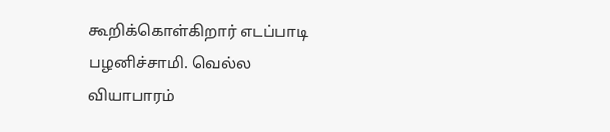கூறிக்கொள்கிறார் எடப்பாடி பழனிச்சாமி. வெல்ல வியாபாரம்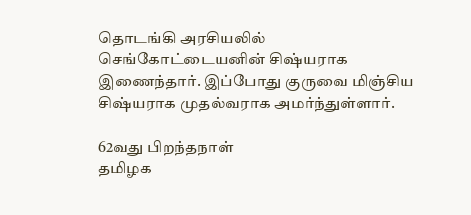தொடங்கி அரசியலில் செங்கோட்டையனின் சிஷ்யராக இணைந்தார். இப்போது குருவை மிஞ்சிய சிஷ்யராக முதல்வராக அமர்ந்துள்ளார்.

62வது பிறந்தநாள்
தமிழக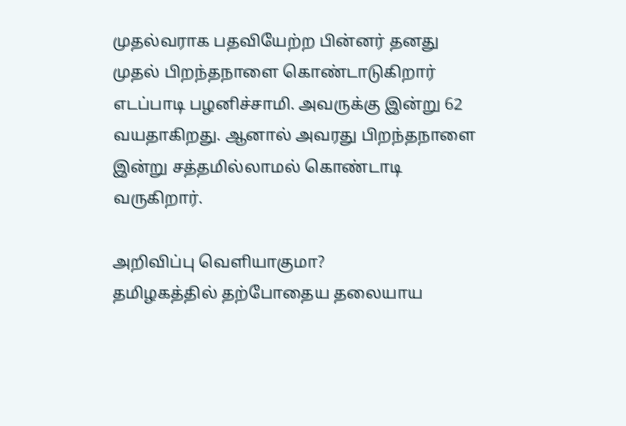முதல்வராக பதவியேற்ற பின்னர் தனது முதல் பிறந்தநாளை கொண்டாடுகிறார் எடப்பாடி பழனிச்சாமி. அவருக்கு இன்று 62 வயதாகிறது. ஆனால் அவரது பிறந்தநாளை இன்று சத்தமில்லாமல் கொண்டாடி வருகிறார்.

அறிவிப்பு வெளியாகுமா?
தமிழகத்தில் தற்போதைய தலையாய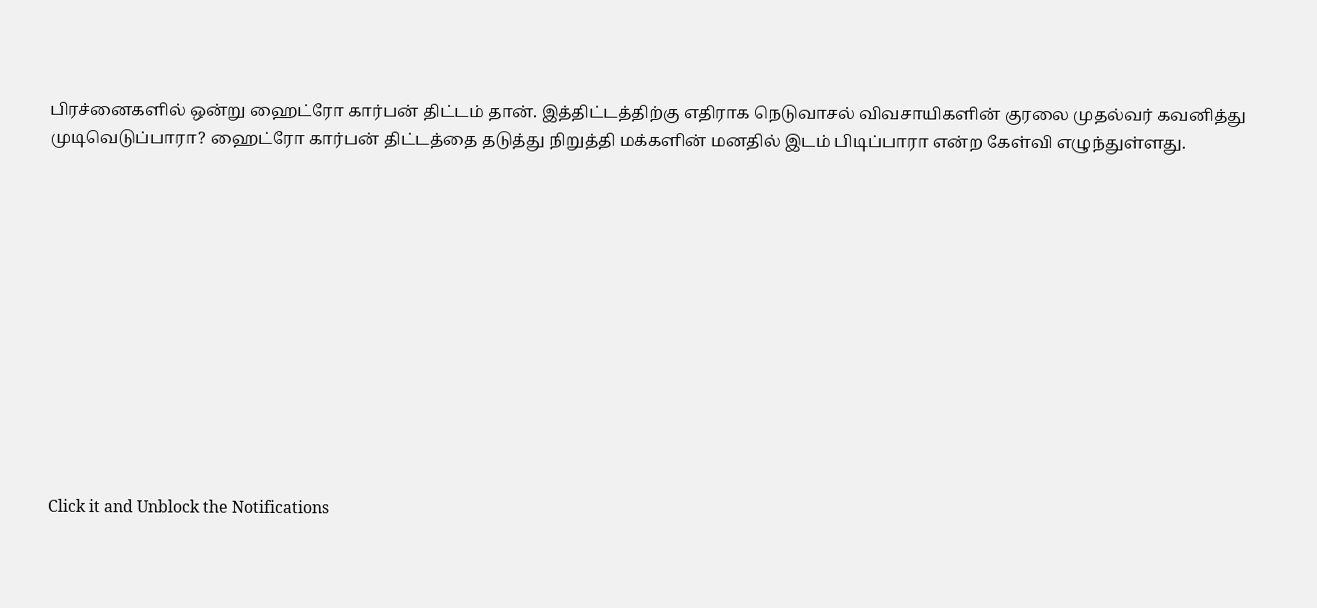பிரச்னைகளில் ஒன்று ஹைட்ரோ கார்பன் திட்டம் தான். இத்திட்டத்திற்கு எதிராக நெடுவாசல் விவசாயிகளின் குரலை முதல்வர் கவனித்து முடிவெடுப்பாரா? ஹைட்ரோ கார்பன் திட்டத்தை தடுத்து நிறுத்தி மக்களின் மனதில் இடம் பிடிப்பாரா என்ற கேள்வி எழுந்துள்ளது.












Click it and Unblock the Notifications